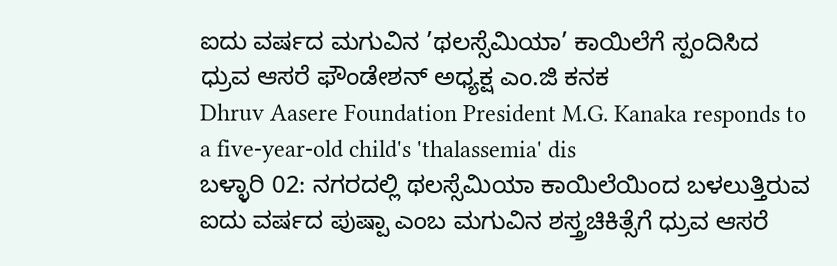ಐದು ವರ್ಷದ ಮಗುವಿನ ’ಥಲಸ್ಸೆಮಿಯಾ’ ಕಾಯಿಲೆಗೆ ಸ್ಪಂದಿಸಿದ ಧ್ರುವ ಆಸರೆ ಫೌಂಡೇಶನ್ ಅಧ್ಯಕ್ಷ ಎಂ.ಜಿ ಕನಕ
Dhruv Aasere Foundation President M.G. Kanaka responds to a five-year-old child's 'thalassemia' dis
ಬಳ್ಳಾರಿ 02: ನಗರದಲ್ಲಿ ಥಲಸ್ಸೆಮಿಯಾ ಕಾಯಿಲೆಯಿಂದ ಬಳಲುತ್ತಿರುವ ಐದು ವರ್ಷದ ಪುಷ್ಪಾ ಎಂಬ ಮಗುವಿನ ಶಸ್ತ್ರಚಿಕಿತ್ಸೆಗೆ ಧ್ರುವ ಆಸರೆ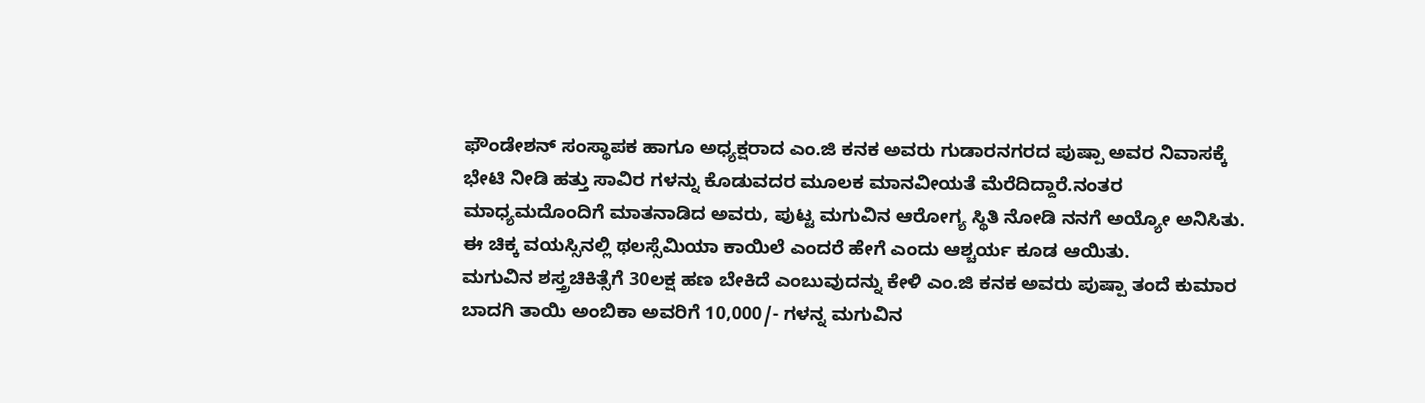ಫೌಂಡೇಶನ್ ಸಂಸ್ಥಾಪಕ ಹಾಗೂ ಅಧ್ಯಕ್ಷರಾದ ಎಂ.ಜಿ ಕನಕ ಅವರು ಗುಡಾರನಗರದ ಪುಷ್ಪಾ ಅವರ ನಿವಾಸಕ್ಕೆ ಭೇಟಿ ನೀಡಿ ಹತ್ತು ಸಾವಿರ ಗಳನ್ನು ಕೊಡುವದರ ಮೂಲಕ ಮಾನವೀಯತೆ ಮೆರೆದಿದ್ದಾರೆ.ನಂತರ ಮಾಧ್ಯಮದೊಂದಿಗೆ ಮಾತನಾಡಿದ ಅವರು, ಪುಟ್ಟ ಮಗುವಿನ ಆರೋಗ್ಯ ಸ್ಥಿತಿ ನೋಡಿ ನನಗೆ ಅಯ್ಯೋ ಅನಿಸಿತು. ಈ ಚಿಕ್ಕ ವಯಸ್ಸಿನಲ್ಲಿ ಥಲಸ್ಸೆಮಿಯಾ ಕಾಯಿಲೆ ಎಂದರೆ ಹೇಗೆ ಎಂದು ಆಶ್ಚರ್ಯ ಕೂಡ ಆಯಿತು.
ಮಗುವಿನ ಶಸ್ತ್ರಚಿಕಿತ್ಸೆಗೆ 30ಲಕ್ಷ ಹಣ ಬೇಕಿದೆ ಎಂಬುವುದನ್ನು ಕೇಳಿ ಎಂ.ಜಿ ಕನಕ ಅವರು ಪುಷ್ಪಾ ತಂದೆ ಕುಮಾರ ಬಾದಗಿ ತಾಯಿ ಅಂಬಿಕಾ ಅವರಿಗೆ 10,000/- ಗಳನ್ನ ಮಗುವಿನ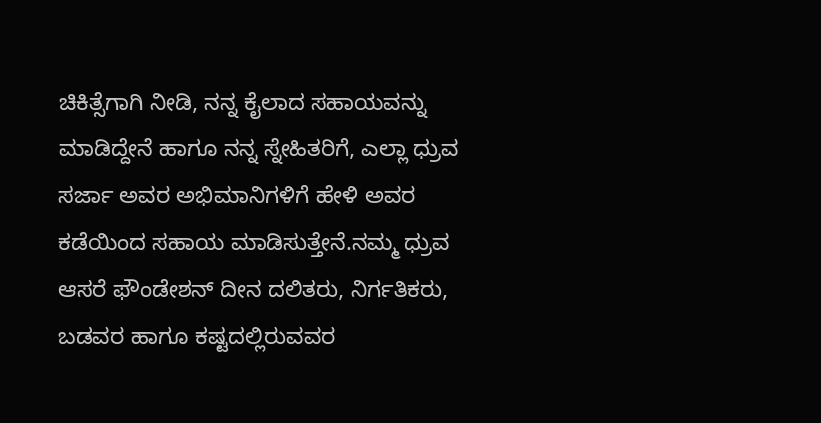ಚಿಕಿತ್ಸೆಗಾಗಿ ನೀಡಿ, ನನ್ನ ಕೈಲಾದ ಸಹಾಯವನ್ನು ಮಾಡಿದ್ದೇನೆ ಹಾಗೂ ನನ್ನ ಸ್ನೇಹಿತರಿಗೆ, ಎಲ್ಲಾ ಧ್ರುವ ಸರ್ಜಾ ಅವರ ಅಭಿಮಾನಿಗಳಿಗೆ ಹೇಳಿ ಅವರ ಕಡೆಯಿಂದ ಸಹಾಯ ಮಾಡಿಸುತ್ತೇನೆ.ನಮ್ಮ ಧ್ರುವ ಆಸರೆ ಫೌಂಡೇಶನ್ ದೀನ ದಲಿತರು, ನಿರ್ಗತಿಕರು, ಬಡವರ ಹಾಗೂ ಕಷ್ಟದಲ್ಲಿರುವವರ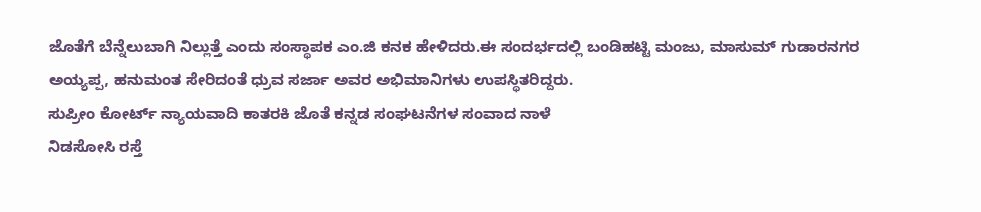ಜೊತೆಗೆ ಬೆನ್ನೆಲುಬಾಗಿ ನಿಲ್ಲುತ್ತೆ ಎಂದು ಸಂಸ್ಥಾಪಕ ಎಂ.ಜಿ ಕನಕ ಹೇಳಿದರು.ಈ ಸಂದರ್ಭದಲ್ಲಿ ಬಂಡಿಹಟ್ಟಿ ಮಂಜು, ಮಾಸುಮ್ ಗುಡಾರನಗರ ಅಯ್ಯಪ್ಪ, ಹನುಮಂತ ಸೇರಿದಂತೆ ಧ್ರುವ ಸರ್ಜಾ ಅವರ ಅಭಿಮಾನಿಗಳು ಉಪಸ್ಥಿತರಿದ್ದರು.
ಸುಪ್ರೀಂ ಕೋರ್ಟ್ ನ್ಯಾಯವಾದಿ ಕಾತರಕಿ ಜೊತೆ ಕನ್ನಡ ಸಂಘಟನೆಗಳ ಸಂವಾದ ನಾಳೆ
ನಿಡಸೋಸಿ ರಸ್ತೆ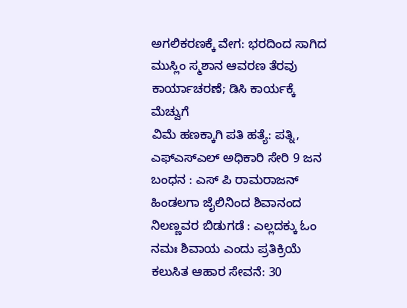ಅಗಲಿಕರಣಕ್ಕೆ ವೇಗ: ಭರದಿಂದ ಸಾಗಿದ ಮುಸ್ಲಿಂ ಸ್ಮಶಾನ ಆವರಣ ತೆರವು ಕಾರ್ಯಾಚರಣೆ; ಡಿಸಿ ಕಾರ್ಯಕ್ಕೆ ಮೆಚ್ವುಗೆ
ವಿಮೆ ಹಣಕ್ಕಾಗಿ ಪತಿ ಹತ್ಯೆ: ಪತ್ನಿ, ಎಫ್ಎಸ್ಎಲ್ ಅಧಿಕಾರಿ ಸೇರಿ 9 ಜನ ಬಂಧನ : ಎಸ್ ಪಿ ರಾಮರಾಜನ್
ಹಿಂಡಲಗಾ ಜೈಲಿನಿಂದ ಶಿವಾನಂದ ನಿಲಣ್ಣವರ ಬಿಡುಗಡೆ : ಎಲ್ಲದಕ್ಕು ಓಂ ನಮಃ ಶಿವಾಯ ಎಂದು ಪ್ರತಿಕ್ರಿಯೆ
ಕಲುಸಿತ ಆಹಾರ ಸೇವನೆ: 30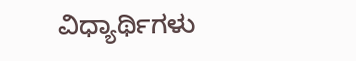ವಿಧ್ಯಾರ್ಥಿಗಳು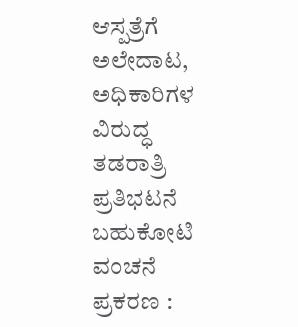ಆಸ್ಪತ್ರೆಗೆ ಅಲೇದಾಟ, ಅಧಿಕಾರಿಗಳ ವಿರುದ್ಧ ತಡರಾತ್ರಿ ಪ್ರತಿಭಟನೆ
ಬಹುಕೋಟಿ ವಂಚನೆ ಪ್ರಕರಣ :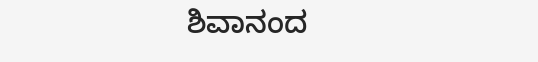ಶಿವಾನಂದ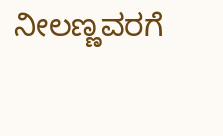ನೀಲಣ್ಣವರಗೆ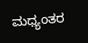ಮಧ್ಯಂತರ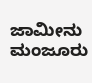ಜಾಮೀನು ಮಂಜೂರು